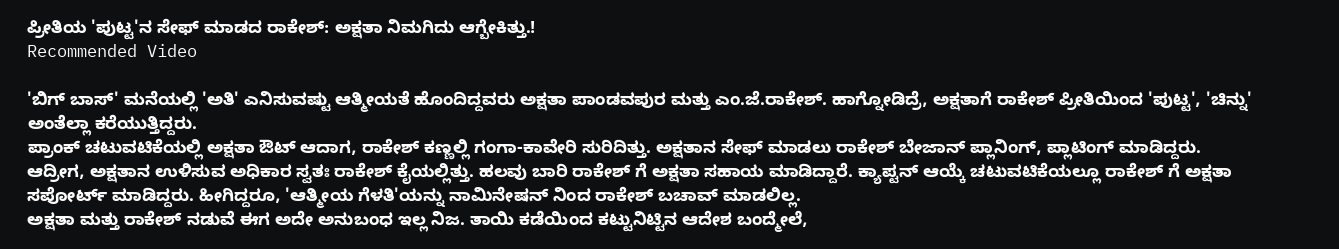ಪ್ರೀತಿಯ 'ಪುಟ್ಟ'ನ ಸೇಫ್ ಮಾಡದ ರಾಕೇಶ್: ಅಕ್ಷತಾ ನಿಮಗಿದು ಆಗ್ಬೇಕಿತ್ತು.!
Recommended Video

'ಬಿಗ್ ಬಾಸ್' ಮನೆಯಲ್ಲಿ 'ಅತಿ' ಎನಿಸುವಷ್ಟು ಆತ್ಮೀಯತೆ ಹೊಂದಿದ್ದವರು ಅಕ್ಷತಾ ಪಾಂಡವಪುರ ಮತ್ತು ಎಂ.ಜೆ.ರಾಕೇಶ್. ಹಾಗ್ನೋಡಿದ್ರೆ, ಅಕ್ಷತಾಗೆ ರಾಕೇಶ್ ಪ್ರೀತಿಯಿಂದ 'ಪುಟ್ಟ', 'ಚಿನ್ನು' ಅಂತೆಲ್ಲಾ ಕರೆಯುತ್ತಿದ್ದರು.
ಪ್ರಾಂಕ್ ಚಟುವಟಿಕೆಯಲ್ಲಿ ಅಕ್ಷತಾ ಔಟ್ ಆದಾಗ, ರಾಕೇಶ್ ಕಣ್ಣಲ್ಲಿ ಗಂಗಾ-ಕಾವೇರಿ ಸುರಿದಿತ್ತು. ಅಕ್ಷತಾನ ಸೇಫ್ ಮಾಡಲು ರಾಕೇಶ್ ಬೇಜಾನ್ ಪ್ಲಾನಿಂಗ್, ಪ್ಲಾಟಿಂಗ್ ಮಾಡಿದ್ದರು.
ಆದ್ರೀಗ, ಅಕ್ಷತಾನ ಉಳಿಸುವ ಅಧಿಕಾರ ಸ್ವತಃ ರಾಕೇಶ್ ಕೈಯಲ್ಲಿತ್ತು. ಹಲವು ಬಾರಿ ರಾಕೇಶ್ ಗೆ ಅಕ್ಷತಾ ಸಹಾಯ ಮಾಡಿದ್ದಾರೆ. ಕ್ಯಾಪ್ಟನ್ ಆಯ್ಕೆ ಚಟುವಟಿಕೆಯಲ್ಲೂ ರಾಕೇಶ್ ಗೆ ಅಕ್ಷತಾ ಸಪೋರ್ಟ್ ಮಾಡಿದ್ದರು. ಹೀಗಿದ್ದರೂ, 'ಆತ್ಮೀಯ ಗೆಳತಿ'ಯನ್ನು ನಾಮಿನೇಷನ್ ನಿಂದ ರಾಕೇಶ್ ಬಚಾವ್ ಮಾಡಲಿಲ್ಲ.
ಅಕ್ಷತಾ ಮತ್ತು ರಾಕೇಶ್ ನಡುವೆ ಈಗ ಅದೇ ಅನುಬಂಧ ಇಲ್ಲ ನಿಜ. ತಾಯಿ ಕಡೆಯಿಂದ ಕಟ್ಟುನಿಟ್ಟಿನ ಆದೇಶ ಬಂದ್ಮೇಲೆ,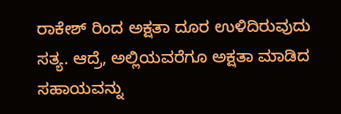ರಾಕೇಶ್ ರಿಂದ ಅಕ್ಷತಾ ದೂರ ಉಳಿದಿರುವುದು ಸತ್ಯ. ಆದ್ರೆ, ಅಲ್ಲಿಯವರೆಗೂ ಅಕ್ಷತಾ ಮಾಡಿದ ಸಹಾಯವನ್ನು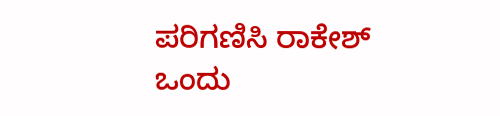ಪರಿಗಣಿಸಿ ರಾಕೇಶ್ ಒಂದು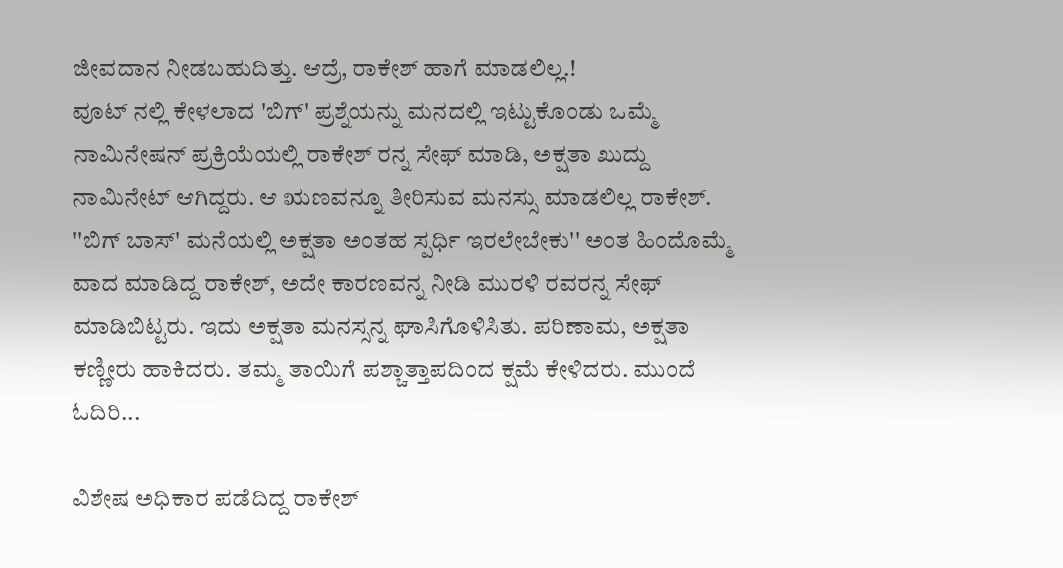ಜೀವದಾನ ನೀಡಬಹುದಿತ್ತು. ಆದ್ರೆ, ರಾಕೇಶ್ ಹಾಗೆ ಮಾಡಲಿಲ್ಲ.!
ವೂಟ್ ನಲ್ಲಿ ಕೇಳಲಾದ 'ಬಿಗ್' ಪ್ರಶ್ನೆಯನ್ನು ಮನದಲ್ಲಿ ಇಟ್ಟುಕೊಂಡು ಒಮ್ಮೆ ನಾಮಿನೇಷನ್ ಪ್ರಕ್ರಿಯೆಯಲ್ಲಿ ರಾಕೇಶ್ ರನ್ನ ಸೇಫ್ ಮಾಡಿ, ಅಕ್ಷತಾ ಖುದ್ದು ನಾಮಿನೇಟ್ ಆಗಿದ್ದರು. ಆ ಋಣವನ್ನೂ ತೀರಿಸುವ ಮನಸ್ಸು ಮಾಡಲಿಲ್ಲ ರಾಕೇಶ್.
''ಬಿಗ್ ಬಾಸ್' ಮನೆಯಲ್ಲಿ ಅಕ್ಷತಾ ಅಂತಹ ಸ್ಪರ್ಧಿ ಇರಲೇಬೇಕು'' ಅಂತ ಹಿಂದೊಮ್ಮೆ ವಾದ ಮಾಡಿದ್ದ ರಾಕೇಶ್, ಅದೇ ಕಾರಣವನ್ನ ನೀಡಿ ಮುರಳಿ ರವರನ್ನ ಸೇಫ್ ಮಾಡಿಬಿಟ್ಟರು. ಇದು ಅಕ್ಷತಾ ಮನಸ್ಸನ್ನ ಘಾಸಿಗೊಳಿಸಿತು. ಪರಿಣಾಮ, ಅಕ್ಷತಾ ಕಣ್ಣೀರು ಹಾಕಿದರು. ತಮ್ಮ ತಾಯಿಗೆ ಪಶ್ಚಾತ್ತಾಪದಿಂದ ಕ್ಷಮೆ ಕೇಳಿದರು. ಮುಂದೆ ಓದಿರಿ...

ವಿಶೇಷ ಅಧಿಕಾರ ಪಡೆದಿದ್ದ ರಾಕೇಶ್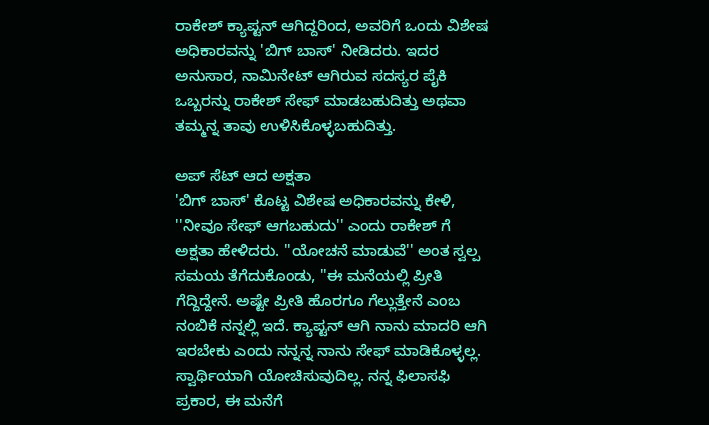ರಾಕೇಶ್ ಕ್ಯಾಪ್ಟನ್ ಆಗಿದ್ದರಿಂದ, ಅವರಿಗೆ ಒಂದು ವಿಶೇಷ ಅಧಿಕಾರವನ್ನು 'ಬಿಗ್ ಬಾಸ್' ನೀಡಿದರು. ಇದರ ಅನುಸಾರ, ನಾಮಿನೇಟ್ ಆಗಿರುವ ಸದಸ್ಯರ ಪೈಕಿ ಒಬ್ಬರನ್ನು ರಾಕೇಶ್ ಸೇಫ್ ಮಾಡಬಹುದಿತ್ತು ಅಥವಾ ತಮ್ಮನ್ನ ತಾವು ಉಳಿಸಿಕೊಳ್ಳಬಹುದಿತ್ತು.

ಅಪ್ ಸೆಟ್ ಆದ ಅಕ್ಷತಾ
'ಬಿಗ್ ಬಾಸ್' ಕೊಟ್ಟ ವಿಶೇಷ ಅಧಿಕಾರವನ್ನು ಕೇಳಿ, ''ನೀವೂ ಸೇಫ್ ಆಗಬಹುದು'' ಎಂದು ರಾಕೇಶ್ ಗೆ ಅಕ್ಷತಾ ಹೇಳಿದರು. ''ಯೋಚನೆ ಮಾಡುವೆ'' ಅಂತ ಸ್ವಲ್ಪ ಸಮಯ ತೆಗೆದುಕೊಂಡು, ''ಈ ಮನೆಯಲ್ಲಿ ಪ್ರೀತಿ ಗೆದ್ದಿದ್ದೇನೆ. ಅಷ್ಟೇ ಪ್ರೀತಿ ಹೊರಗೂ ಗೆಲ್ಲುತ್ತೇನೆ ಎಂಬ ನಂಬಿಕೆ ನನ್ನಲ್ಲಿ ಇದೆ. ಕ್ಯಾಪ್ಟನ್ ಆಗಿ ನಾನು ಮಾದರಿ ಆಗಿ ಇರಬೇಕು ಎಂದು ನನ್ನನ್ನ ನಾನು ಸೇಫ್ ಮಾಡಿಕೊಳ್ಳಲ್ಲ. ಸ್ವಾರ್ಥಿಯಾಗಿ ಯೋಚಿಸುವುದಿಲ್ಲ. ನನ್ನ ಫಿಲಾಸಫಿ ಪ್ರಕಾರ, ಈ ಮನೆಗೆ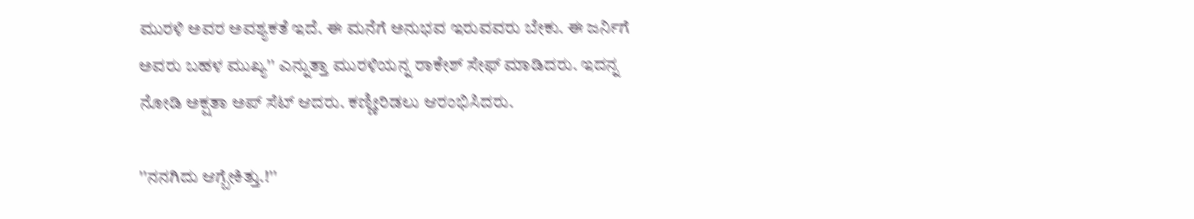ಮುರಳಿ ಅವರ ಅವಶ್ಯಕತೆ ಇದೆ. ಈ ಮನೆಗೆ ಅನುಭವ ಇರುವವರು ಬೇಕು. ಈ ಜರ್ನಿಗೆ ಅವರು ಬಹಳ ಮುಖ್ಯ'' ಎನ್ನುತ್ತಾ ಮುರಳಿಯನ್ನ ರಾಕೇಶ್ ಸೇಫ್ ಮಾಡಿದರು. ಇದನ್ನ ನೋಡಿ ಅಕ್ಷತಾ ಅಪ್ ಸೆಟ್ ಆದರು. ಕಣ್ಣೀರಿಡಲು ಆರಂಭಿಸಿದರು.

''ನನಗಿದು ಆಗ್ಬೇಕಿತ್ತು.!''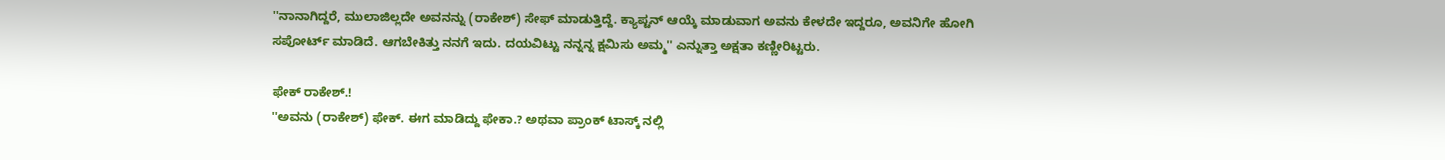''ನಾನಾಗಿದ್ದರೆ, ಮುಲಾಜಿಲ್ಲದೇ ಅವನನ್ನು (ರಾಕೇಶ್) ಸೇಫ್ ಮಾಡುತ್ತಿದ್ದೆ. ಕ್ಯಾಪ್ಟನ್ ಆಯ್ಕೆ ಮಾಡುವಾಗ ಅವನು ಕೇಳದೇ ಇದ್ದರೂ, ಅವನಿಗೇ ಹೋಗಿ ಸಪೋರ್ಟ್ ಮಾಡಿದೆ. ಆಗಬೇಕಿತ್ತು ನನಗೆ ಇದು. ದಯವಿಟ್ಟು ನನ್ನನ್ನ ಕ್ಷಮಿಸು ಅಮ್ಮ'' ಎನ್ನುತ್ತಾ ಅಕ್ಷತಾ ಕಣ್ಣೀರಿಟ್ಟರು.

ಫೇಕ್ ರಾಕೇಶ್.!
''ಅವನು (ರಾಕೇಶ್) ಫೇಕ್. ಈಗ ಮಾಡಿದ್ದು ಫೇಕಾ.? ಅಥವಾ ಪ್ರಾಂಕ್ ಟಾಸ್ಕ್ ನಲ್ಲಿ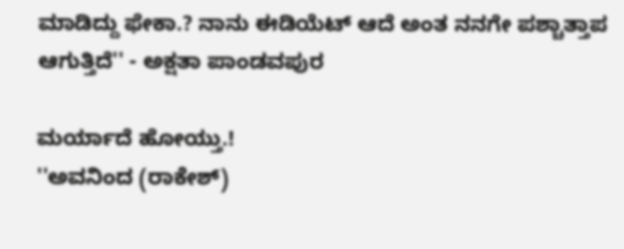ಮಾಡಿದ್ದು ಫೇಕಾ.? ನಾನು ಈಡಿಯೆಟ್ ಆದೆ ಅಂತ ನನಗೇ ಪಶ್ಚಾತ್ತಾಪ ಆಗುತ್ತಿದೆ'' - ಅಕ್ಷತಾ ಪಾಂಡವಪುರ

ಮರ್ಯಾದೆ ಹೋಯ್ತು.!
''ಅವನಿಂದ (ರಾಕೇಶ್)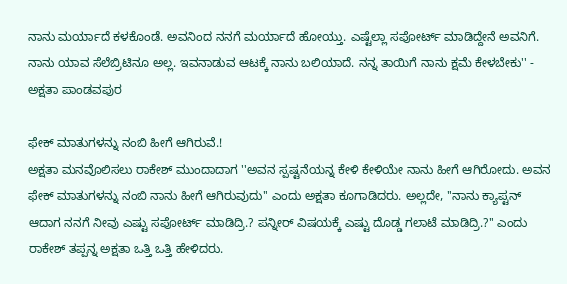ನಾನು ಮರ್ಯಾದೆ ಕಳಕೊಂಡೆ. ಅವನಿಂದ ನನಗೆ ಮರ್ಯಾದೆ ಹೋಯ್ತು. ಎಷ್ಟೆಲ್ಲಾ ಸಪೋರ್ಟ್ ಮಾಡಿದ್ದೇನೆ ಅವನಿಗೆ. ನಾನು ಯಾವ ಸೆಲೆಬ್ರಿಟಿನೂ ಅಲ್ಲ. ಇವನಾಡುವ ಆಟಕ್ಕೆ ನಾನು ಬಲಿಯಾದೆ. ನನ್ನ ತಾಯಿಗೆ ನಾನು ಕ್ಷಮೆ ಕೇಳಬೇಕು'' - ಅಕ್ಷತಾ ಪಾಂಡವಪುರ

ಫೇಕ್ ಮಾತುಗಳನ್ನು ನಂಬಿ ಹೀಗೆ ಆಗಿರುವೆ.!
ಅಕ್ಷತಾ ಮನವೊಲಿಸಲು ರಾಕೇಶ್ ಮುಂದಾದಾಗ ''ಅವನ ಸ್ಪಷ್ಟನೆಯನ್ನ ಕೇಳಿ ಕೇಳಿಯೇ ನಾನು ಹೀಗೆ ಆಗಿರೋದು. ಅವನ ಫೇಕ್ ಮಾತುಗಳನ್ನು ನಂಬಿ ನಾನು ಹೀಗೆ ಆಗಿರುವುದು'' ಎಂದು ಅಕ್ಷತಾ ಕೂಗಾಡಿದರು. ಅಲ್ಲದೇ, ''ನಾನು ಕ್ಯಾಪ್ಟನ್ ಆದಾಗ ನನಗೆ ನೀವು ಎಷ್ಟು ಸಪೋರ್ಟ್ ಮಾಡಿದ್ರಿ.? ಪನ್ನೀರ್ ವಿಷಯಕ್ಕೆ ಎಷ್ಟು ದೊಡ್ಡ ಗಲಾಟೆ ಮಾಡಿದ್ರಿ.?'' ಎಂದು ರಾಕೇಶ್ ತಪ್ಪನ್ನ ಅಕ್ಷತಾ ಒತ್ತಿ ಒತ್ತಿ ಹೇಳಿದರು.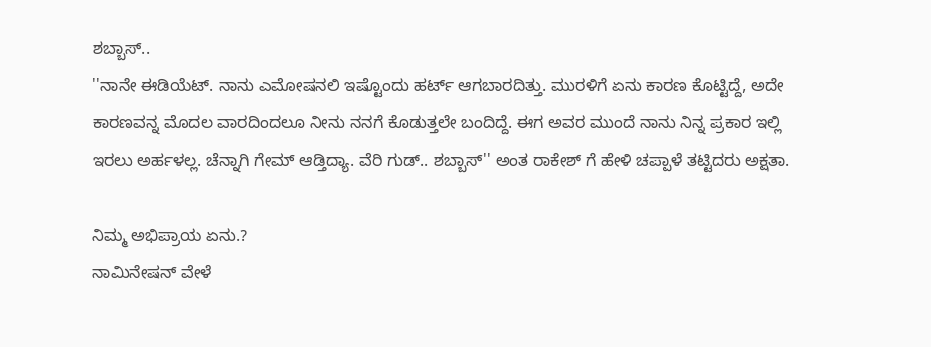ಶಬ್ಬಾಸ್..
''ನಾನೇ ಈಡಿಯೆಟ್. ನಾನು ಎಮೋಷನಲಿ ಇಷ್ಟೊಂದು ಹರ್ಟ್ ಆಗಬಾರದಿತ್ತು. ಮುರಳಿಗೆ ಏನು ಕಾರಣ ಕೊಟ್ಟಿದ್ದೆ, ಅದೇ ಕಾರಣವನ್ನ ಮೊದಲ ವಾರದಿಂದಲೂ ನೀನು ನನಗೆ ಕೊಡುತ್ತಲೇ ಬಂದಿದ್ದೆ. ಈಗ ಅವರ ಮುಂದೆ ನಾನು ನಿನ್ನ ಪ್ರಕಾರ ಇಲ್ಲಿ ಇರಲು ಅರ್ಹಳಲ್ಲ. ಚೆನ್ನಾಗಿ ಗೇಮ್ ಆಡ್ತಿದ್ಯಾ. ವೆರಿ ಗುಡ್.. ಶಬ್ಬಾಸ್'' ಅಂತ ರಾಕೇಶ್ ಗೆ ಹೇಳಿ ಚಪ್ಪಾಳೆ ತಟ್ಟಿದರು ಅಕ್ಷತಾ.

ನಿಮ್ಮ ಅಭಿಪ್ರಾಯ ಏನು.?
ನಾಮಿನೇಷನ್ ವೇಳೆ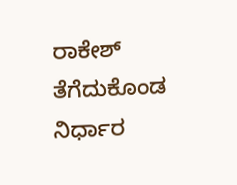ರಾಕೇಶ್ ತೆಗೆದುಕೊಂಡ ನಿರ್ಧಾರ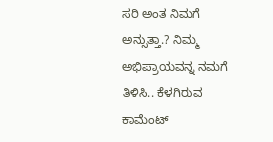ಸರಿ ಅಂತ ನಿಮಗೆ ಅನ್ಸುತ್ತಾ.? ನಿಮ್ಮ ಅಭಿಪ್ರಾಯವನ್ನ ನಮಗೆ ತಿಳಿಸಿ.. ಕೆಳಗಿರುವ ಕಾಮೆಂಟ್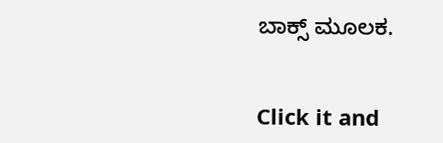ಬಾಕ್ಸ್ ಮೂಲಕ.


Click it and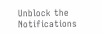Unblock the Notifications